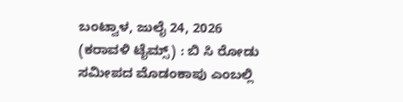ಬಂಟ್ವಾಳ, ಜುಲೈ 24, 2026 (ಕರಾವಳಿ ಟೈಮ್ಸ್) : ಬಿ ಸಿ ರೋಡು ಸಮೀಪದ ಮೊಡಂಕಾಪು ಎಂಬಲ್ಲಿ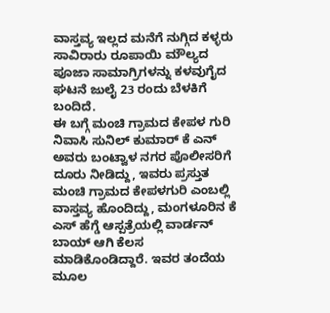ವಾಸ್ತವ್ಯ ಇಲ್ಲದ ಮನೆಗೆ ನುಗ್ಗಿದ ಕಳ್ಳರು ಸಾವಿರಾರು ರೂಪಾಯಿ ಮೌಲ್ಯದ ಪೂಜಾ ಸಾಮಾಗ್ರಿಗಳನ್ನು ಕಳವುಗೈದ ಘಟನೆ ಜುಲೈ 23 ರಂದು ಬೆಳಕಿಗೆ ಬಂದಿದೆ.
ಈ ಬಗ್ಗೆ ಮಂಚಿ ಗ್ರಾಮದ ಕೇಪಳ ಗುರಿ ನಿವಾಸಿ ಸುನಿಲ್ ಕುಮಾರ್ ಕೆ ಎನ್ ಅವರು ಬಂಟ್ವಾಳ ನಗರ ಪೊಲೀಸರಿಗೆ ದೂರು ನೀಡಿದ್ದು, ಇವರು ಪ್ರಸ್ತುತ ಮಂಚಿ ಗ್ರಾಮದ ಕೇಪಳಗುರಿ ಎಂಬಲ್ಲಿ ವಾಸ್ತವ್ಯ ಹೊಂದಿದ್ದು, ಮಂಗಳೂರಿನ ಕೆ ಎಸ್ ಹೆಗ್ಡೆ ಆಸ್ಪತ್ರೆಯಲ್ಲಿ ವಾರ್ಡನ್ ಬಾಯ್ ಆಗಿ ಕೆಲಸ ಮಾಡಿಕೊಂಡಿದ್ದಾರೆ. ಇವರ ತಂದೆಯ ಮೂಲ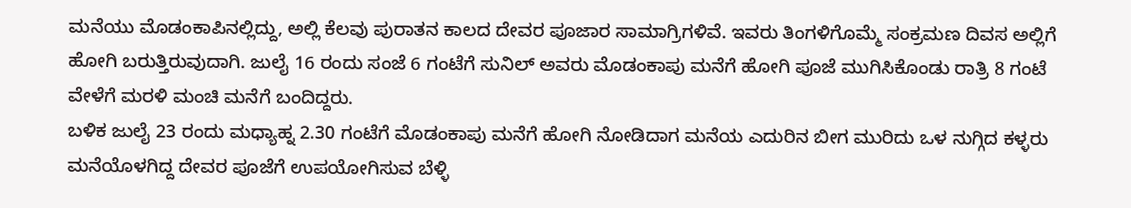ಮನೆಯು ಮೊಡಂಕಾಪಿನಲ್ಲಿದ್ದು, ಅಲ್ಲಿ ಕೆಲವು ಪುರಾತನ ಕಾಲದ ದೇವರ ಪೂಜಾರ ಸಾಮಾಗ್ರಿಗಳಿವೆ. ಇವರು ತಿಂಗಳಿಗೊಮ್ಮೆ ಸಂಕ್ರಮಣ ದಿವಸ ಅಲ್ಲಿಗೆ ಹೋಗಿ ಬರುತ್ತಿರುವುದಾಗಿ. ಜುಲೈ 16 ರಂದು ಸಂಜೆ 6 ಗಂಟೆಗೆ ಸುನಿಲ್ ಅವರು ಮೊಡಂಕಾಪು ಮನೆಗೆ ಹೋಗಿ ಪೂಜೆ ಮುಗಿಸಿಕೊಂಡು ರಾತ್ರಿ 8 ಗಂಟೆ ವೇಳೆಗೆ ಮರಳಿ ಮಂಚಿ ಮನೆಗೆ ಬಂದಿದ್ದರು.
ಬಳಿಕ ಜುಲೈ 23 ರಂದು ಮಧ್ಯಾಹ್ನ 2.30 ಗಂಟೆಗೆ ಮೊಡಂಕಾಪು ಮನೆಗೆ ಹೋಗಿ ನೋಡಿದಾಗ ಮನೆಯ ಎದುರಿನ ಬೀಗ ಮುರಿದು ಒಳ ನುಗ್ಗಿದ ಕಳ್ಳರು ಮನೆಯೊಳಗಿದ್ದ ದೇವರ ಪೂಜೆಗೆ ಉಪಯೋಗಿಸುವ ಬೆಳ್ಳಿ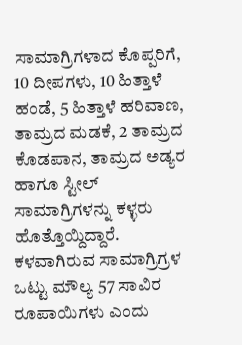ಸಾಮಾಗ್ರಿಗಳಾದ ಕೊಪ್ಪರಿಗೆ, 10 ದೀಪಗಳು, 10 ಹಿತ್ತಾಳೆ ಹಂಡೆ, 5 ಹಿತ್ತಾಳೆ ಹರಿವಾಣ, ತಾಮ್ರದ ಮಡಕೆ, 2 ತಾಮ್ರದ ಕೊಡಪಾನ, ತಾಮ್ರದ ಅಡ್ಯರ ಹಾಗೂ ಸ್ಟೀಲ್ ಸಾಮಾಗ್ರಿಗಳನ್ನು ಕಳ್ಳರು ಹೊತ್ತೊಯ್ದಿದ್ದಾರೆ. ಕಳವಾಗಿರುವ ಸಾಮಾಗ್ರಿಗ್ರಳ ಒಟ್ಟು ಮೌಲ್ಯ 57 ಸಾವಿರ ರೂಪಾಯಿಗಳು ಎಂದು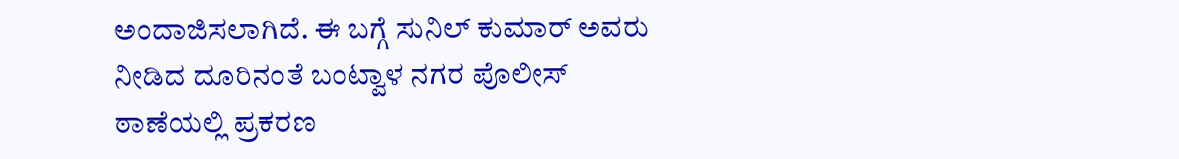ಅಂದಾಜಿಸಲಾಗಿದೆ. ಈ ಬಗ್ಗೆ ಸುನಿಲ್ ಕುಮಾರ್ ಅವರು ನೀಡಿದ ದೂರಿನಂತೆ ಬಂಟ್ವಾಳ ನಗರ ಪೊಲೀಸ್ ಠಾಣೆಯಲ್ಲಿ ಪ್ರಕರಣ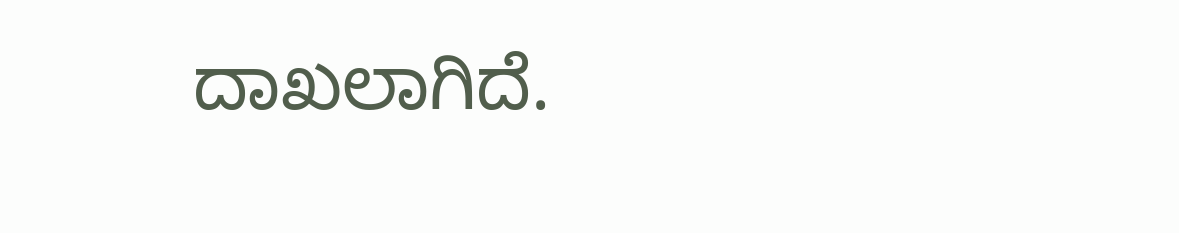ದಾಖಲಾಗಿದೆ.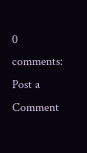0 comments:
Post a Comment